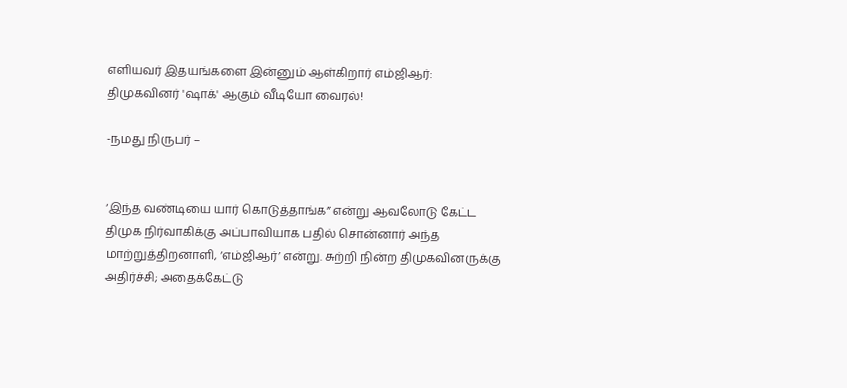எளியவர் இதயங்களை இன்னும் ஆள்கிறார் எம்ஜிஆர்: திமுகவினர் 'ஷாக்' ஆகும் வீடியோ வைரல்!

-நமது நிருபர் –


‘இந்த வண்டியை யார் கொடுத்தாங்க” என்று ஆவலோடு கேட்ட திமுக நிர்வாகிக்கு அப்பாவியாக பதில் சொன்னார் அந்த மாற்றுத்திறனாளி, ‘எம்ஜிஆர்’ என்று. சுற்றி நின்ற திமுகவினருக்கு அதிர்ச்சி; அதைக்கேட்டு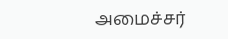அமைச்சர்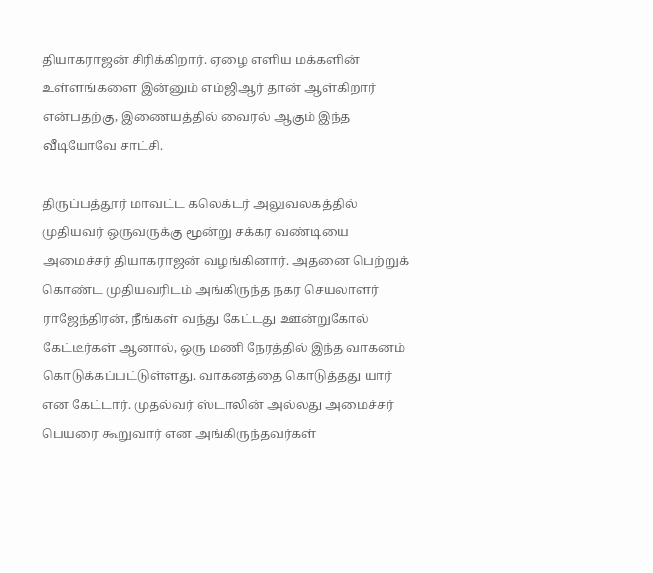தியாகராஜன் சிரிக்கிறார். ஏழை எளிய மக்களின் உள்ளங்களை இன்னும் எம்ஜிஆர் தான் ஆள்கிறார் என்பதற்கு, இணையத்தில் வைரல் ஆகும் இந்த வீடியோவே சாட்சி.

திருப்பத்தூர் மாவட்ட கலெக்டர் அலுவலகத்தில் முதியவர் ஒருவருக்கு மூன்று சக்கர வண்டியை அமைச்சர் தியாகராஜன் வழங்கினார். அதனை பெற்றுக் கொண்ட முதியவரிடம் அங்கிருந்த நகர செயலாளர் ராஜேந்திரன், நீங்கள் வந்து கேட்டது ஊன்றுகோல் கேட்டீர்கள் ஆனால், ஒரு மணி நேரத்தில் இந்த வாகனம் கொடுக்கப்பட்டுள்ளது. வாகனத்தை கொடுத்தது யார் என கேட்டார். முதல்வர் ஸ்டாலின் அல்லது அமைச்சர் பெயரை கூறுவார் என அங்கிருந்தவர்கள்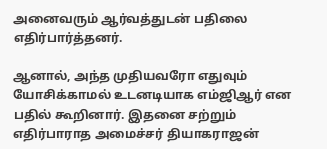அனைவரும் ஆர்வத்துடன் பதிலை எதிர்பார்த்தனர்.

ஆனால், அந்த முதியவரோ எதுவும் யோசிக்காமல் உடனடியாக எம்ஜிஆர் என பதில் கூறினார். இதனை சற்றும் எதிர்பாராத அமைச்சர் தியாகராஜன்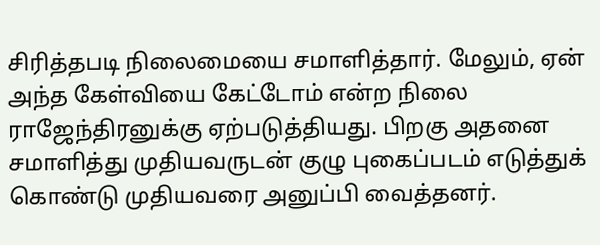சிரித்தபடி நிலைமையை சமாளித்தார். மேலும், ஏன் அந்த கேள்வியை கேட்டோம் என்ற நிலை ராஜேந்திரனுக்கு ஏற்படுத்தியது. பிறகு அதனை சமாளித்து முதியவருடன் குழு புகைப்படம் எடுத்துக் கொண்டு முதியவரை அனுப்பி வைத்தனர்.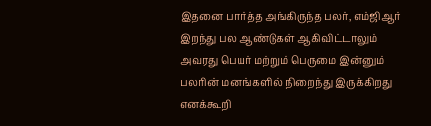இதனை பார்த்த அங்கிருந்த பலர், எம்ஜிஆர் இறந்து பல ஆண்டுகள் ஆகிவிட்டாலும் அவரது பெயர் மற்றும் பெருமை இன்னும் பலரின் மனங்களில் நிறைந்து இருக்கிறது எனக்கூறி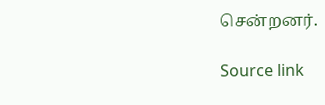சென்றனர்.

Source link